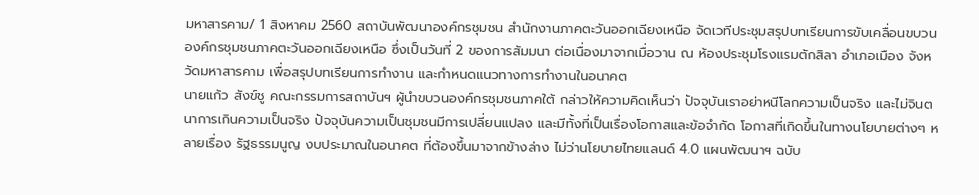มหาสารคาม/ 1 สิงหาคม 2560 สถาบันพัฒนาองค์กรชุมชน สำนักงานภาคตะวันออกเฉียงเหนือ จัดเวทีประชุมสรุปบทเรียนการขับเคลื่อนขบวนองค์กรชุมชนภาคตะวันออกเฉียงเหนือ ซึ่งเป็นวันที่ 2 ของการสัมมนา ต่อเนื่องมาจากเมื่อวาน ณ ห้องประชุมโรงแรมตักสิลา อำเภอเมือง จังหวัดมหาสารคาม เพื่อสรุปบทเรียนการทำงาน และกำหนดแนวทางการทำงานในอนาคต
นายแก้ว สังข์ชู คณะกรรมการสถาบันฯ ผู้นำขบวนองค์กรชุมชนภาคใต้ กล่าวให้ความคิดเห็นว่า ปัจจุบันเราอย่าหนีโลกความเป็นจริง และไม่จินตนาการเกินความเป็นจริง ปัจจุบันความเป็นชุมชนมีการเปลี่ยนแปลง และมีทั้งที่เป็นเรื่องโอกาสและข้อจำกัด โอกาสที่เกิดขึ้นในทางนโยบายต่างๆ หลายเรื่อง รัฐธรรมนูญ งบประมาณในอนาคต ที่ต้องขึ้นมาจากข้างล่าง ไม่ว่านโยบายไทยแลนด์ 4.0 แผนพัฒนาฯ ฉบับ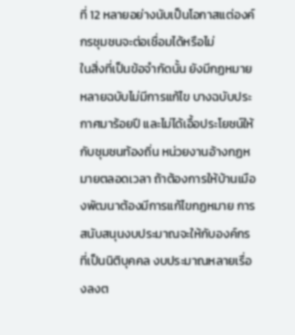ที่ 12 หลายอย่างนับเป็นโอกาสแต่องค์กรชุมชนจะต่อเชื่อมได้หรือไม่
ในสิ่งที่เป็นข้อจำกัดนั้น ยังมีกฏหมายหลายฉบับไม่มีการแก้ไข บางฉบับประกาศมาร้อยปี และไม่ได้เอื้อประโยชน์ให้กับชุมชนท้องถิ่น หน่วยงานอ้างกฏหมายตลอดเวลา ถ้าต้องการให้บ้านเมืองพัฒนาต้องมีการแก้ไขกฏหมาย การสนับสนุนงบประมาณจะให้กับองค์กรที่เป็นนิติบุคคล งบประมาณหลายเรื่องลงต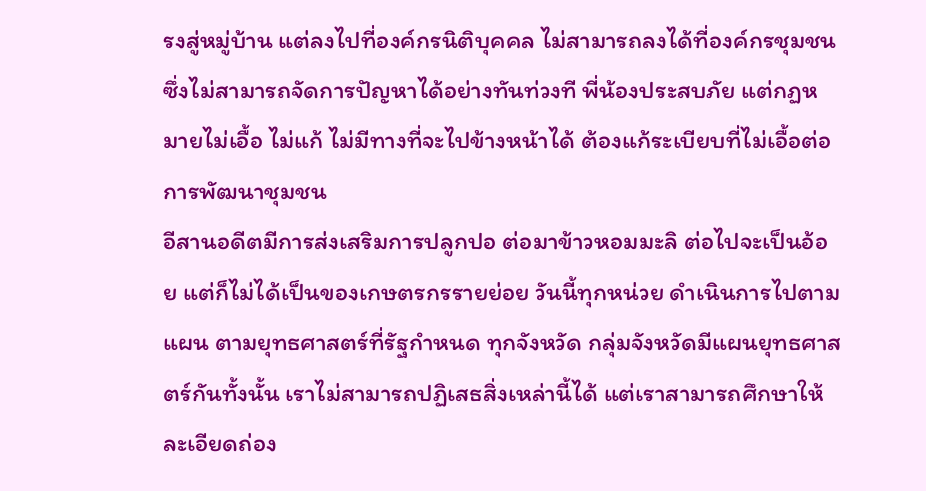รงสู่หมู่บ้าน แต่ลงไปที่องค์กรนิติบุคคล ไม่สามารถลงได้ที่องค์กรชุมชน ซึ่งไม่สามารถจัดการปัญหาได้อย่างทันท่วงที พี่น้องประสบภัย แต่กฏหมายไม่เอื้อ ไม่แก้ ไม่มีทางที่จะไปข้างหน้าได้ ต้องแก้ระเบียบที่ไม่เอื้อต่อการพัฒนาชุมชน
อีสานอดีตมีการส่งเสริมการปลูกปอ ต่อมาข้าวหอมมะลิ ต่อไปจะเป็นอ้อย แต่ก็ไม่ได้เป็นของเกษตรกรรายย่อย วันนี้ทุกหน่วย ดำเนินการไปตามแผน ตามยุทธศาสตร์ที่รัฐกำหนด ทุกจังหวัด กลุ่มจังหวัดมีแผนยุทธศาสตร์กันทั้งนั้น เราไม่สามารถปฏิเสธสิ่งเหล่านี้ได้ แต่เราสามารถศึกษาให้ละเอียดถ่อง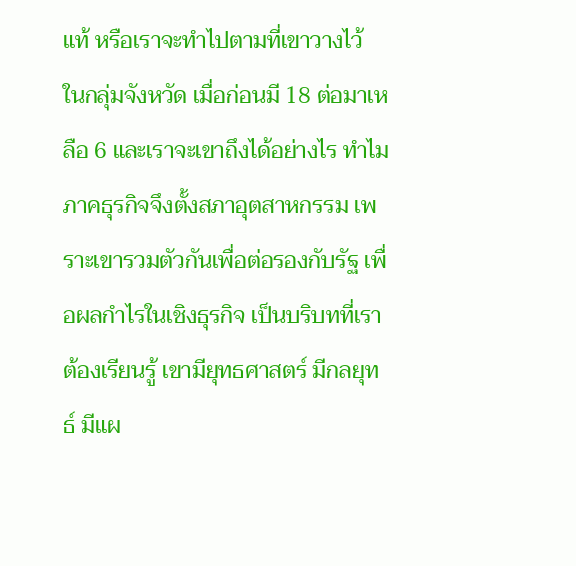แท้ หรือเราจะทำไปตามที่เขาวางไว้
ในกลุ่มจังหวัด เมื่อก่อนมี 18 ต่อมาเหลือ 6 และเราจะเขาถึงได้อย่างไร ทำไมภาคธุรกิจจึงตั้งสภาอุตสาหกรรม เพราะเขารวมตัวกันเพื่อต่อรองกับรัฐ เพื่อผลกำไรในเชิงธุรกิจ เป็นบริบทที่เราต้องเรียนรู้ เขามียุทธศาสตร์ มีกลยุทธ์ มีแผ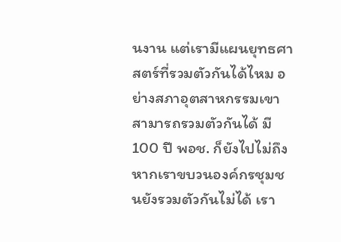นงาน แต่เรามีแผนยุทธศาสตร์ที่รวมตัวกันได้ไหม อย่างสภาอุตสาหกรรมเขาสามารถรวมตัวกันได้ มี 100 ปี พอช. ก็ยังไปไม่ถึง หากเราขบวนองค์กรชุมชนยังรวมตัวกันไม่ได้ เรา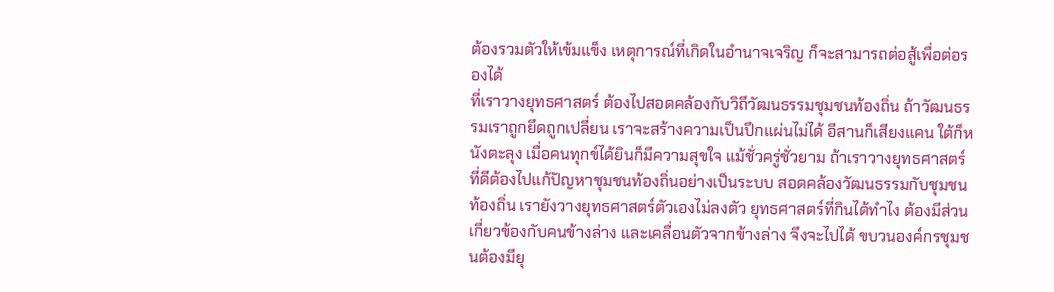ต้องรวมตัวให้เข้มแข็ง เหตุการณ์ที่เกิดในอำนาจเจริญ ก็จะสามารถต่อสู้เพื่อต่อรองได้
ที่เราวางยุทธศาสตร์ ต้องไปสอดคล้องกับวิถีวัฒนธรรมชุมชนท้องถิ่น ถ้าวัฒนธรรมเราถูกยึดถูกเปลี่ยน เราจะสร้างความเป็นปึกแผ่นไม่ได้ อีสานก็เสียงแคน ใต้ก็หนังตะลุง เมื่อคนทุกข์ได้ยินก็มีความสุขใจ แม้ชั่วครู่ชั่วยาม ถ้าเราวางยุทธศาสตร์ที่ดีต้องไปแก้ปัญหาชุมชนท้องถิ่นอย่างเป็นระบบ สอดคล้องวัฒนธรรมกับชุมชนท้องถิ่น เรายังวางยุทธศาสตร์ตัวเองไม่ลงตัว ยุทธศาสตร์ที่กินได้ทำไง ต้องมีส่วนเกี่ยวข้องกับคนข้างล่าง และเคลื่อนตัวจากข้างล่าง จึงจะไปได้ ขบวนองค์กรชุมชนต้องมียุ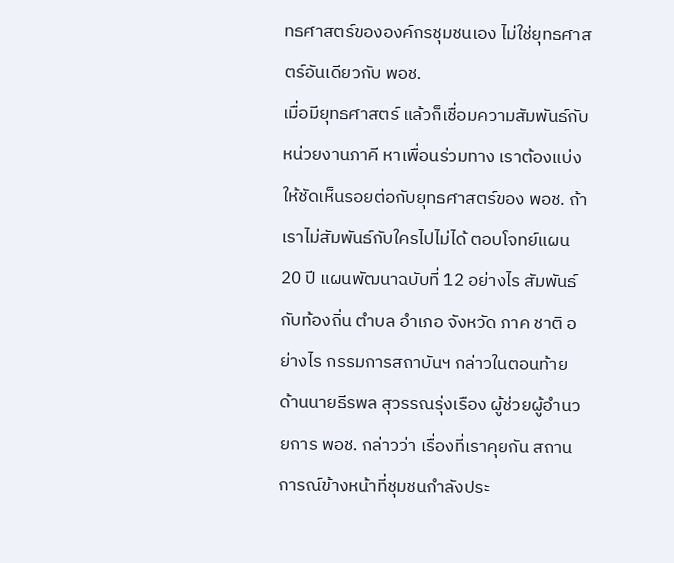ทธศาสตร์ขององค์กรชุมชนเอง ไม่ใช่ยุทธศาสตร์อันเดียวกับ พอช.
เมื่อมียุทธศาสตร์ แล้วก็เชื่อมความสัมพันธ์กับหน่วยงานภาคี หาเพื่อนร่วมทาง เราต้องแบ่งให้ชัดเห็นรอยต่อกับยุทธศาสตร์ของ พอช. ถ้าเราไม่สัมพันธ์กับใครไปไม่ได้ ตอบโจทย์แผน 20 ปี แผนพัฒนาฉบับที่ 12 อย่างไร สัมพันธ์กับท้องถิ่น ตำบล อำเภอ จังหวัด ภาค ชาติ อย่างไร กรรมการสถาบันฯ กล่าวในตอนท้าย
ด้านนายธีรพล สุวรรณรุ่งเรือง ผู้ช่วยผู้อำนวยการ พอช. กล่าวว่า เรื่องที่เราคุยกัน สถานการณ์ข้างหน้าที่ชุมชนกำลังประ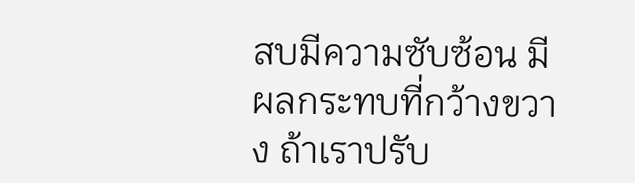สบมีความซับซ้อน มีผลกระทบที่กว้างขวาง ถ้าเราปรับ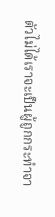ตัวไม่ได้เราจะเป็นผู้ถูกกระทำจา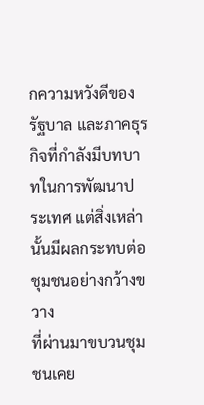กความหวังดีของรัฐบาล และภาคธุรกิจที่กำลังมีบทบาทในการพัฒนาประเทศ แต่สิ่งเหล่านั้นมีผลกระทบต่อชุมชนอย่างกว้างขวาง
ที่ผ่านมาขบวนชุมชนเคย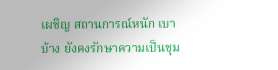เผชิญ สถานการณ์หนัก เบาบ้าง ยังคงรักษาความเป็นชุม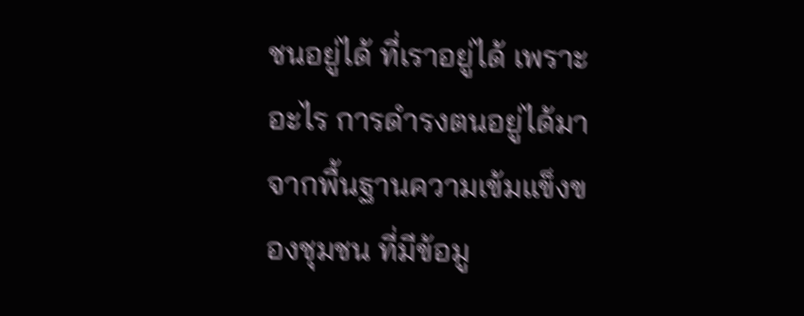ชนอยู่ได้ ที่เราอยู่ได้ เพราะอะไร การดำรงตนอยู่ได้มาจากพื้นฐานความเข้มแข็งของชุมชน ที่มีข้อมู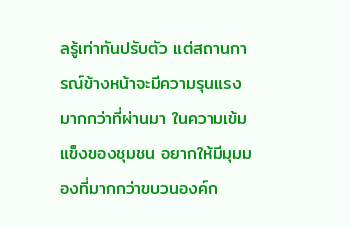ลรู้เท่าทันปรับตัว แต่สถานการณ์ข้างหน้าจะมีความรุนแรงมากกว่าที่ผ่านมา ในความเข้มแข็งของชุมชน อยากให้มีมุมมองที่มากกว่าขบวนองค์ก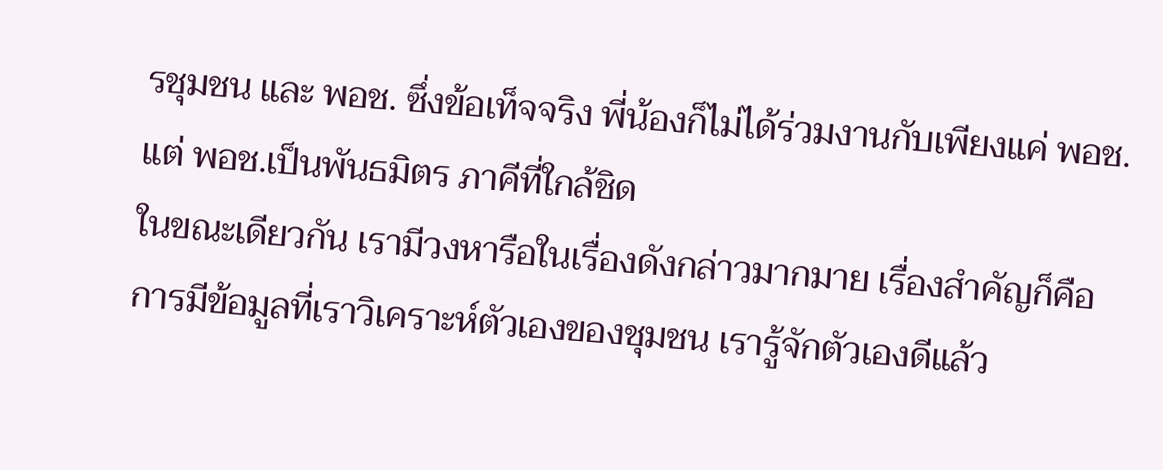รชุมชน และ พอช. ซึ่งข้อเท็จจริง พี่น้องก็ไม่ได้ร่วมงานกับเพียงแค่ พอช. แต่ พอช.เป็นพันธมิตร ภาคีที่ใกล้ชิด
ในขณะเดียวกัน เรามีวงหารือในเรื่องดังกล่าวมากมาย เรื่องสำคัญก็คือ การมีข้อมูลที่เราวิเคราะห์ตัวเองของชุมชน เรารู้จักตัวเองดีแล้ว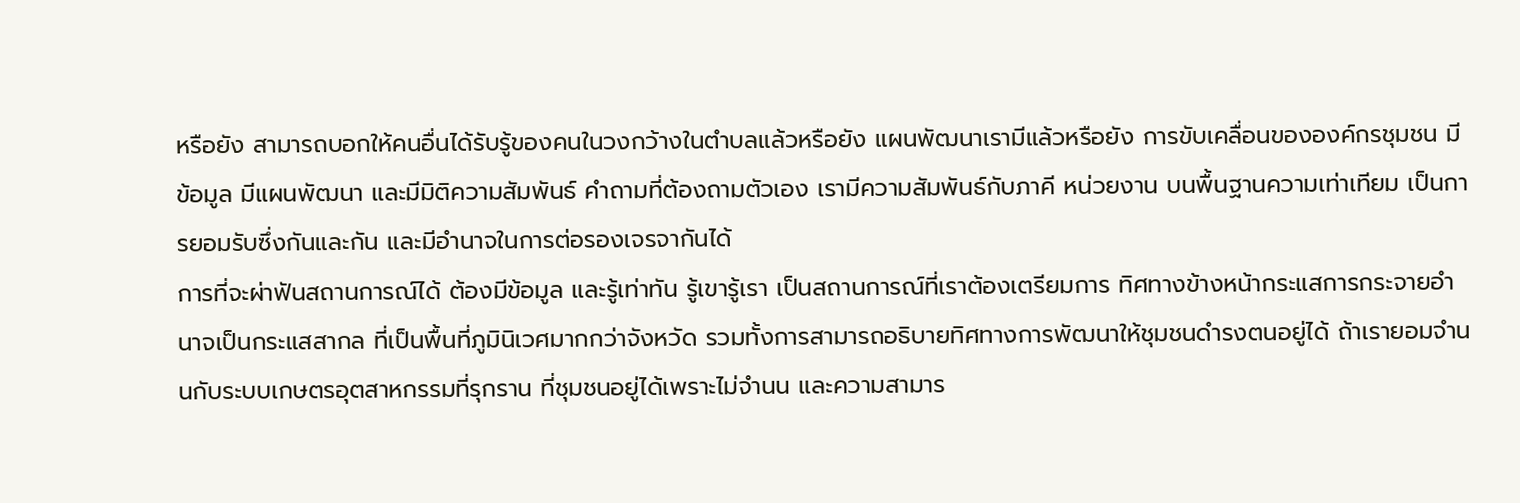หรือยัง สามารถบอกให้คนอื่นได้รับรู้ของคนในวงกว้างในตำบลแล้วหรือยัง แผนพัฒนาเรามีแล้วหรือยัง การขับเคลื่อนขององค์กรชุมชน มีข้อมูล มีแผนพัฒนา และมีมิติความสัมพันธ์ คำถามที่ต้องถามตัวเอง เรามีความสัมพันธ์กับภาคี หน่วยงาน บนพื้นฐานความเท่าเทียม เป็นการยอมรับซึ่งกันและกัน และมีอำนาจในการต่อรองเจรจากันได้
การที่จะผ่าฟันสถานการณ์ได้ ต้องมีข้อมูล และรู้เท่าทัน รู้เขารู้เรา เป็นสถานการณ์ที่เราต้องเตรียมการ ทิศทางข้างหน้ากระแสการกระจายอำนาจเป็นกระแสสากล ที่เป็นพื้นที่ภูมินิเวศมากกว่าจังหวัด รวมทั้งการสามารถอธิบายทิศทางการพัฒนาให้ชุมชนดำรงตนอยู่ได้ ถ้าเรายอมจำนนกับระบบเกษตรอุตสาหกรรมที่รุกราน ที่ชุมชนอยู่ได้เพราะไม่จำนน และความสามาร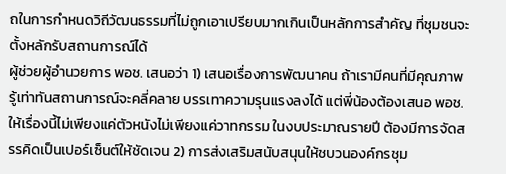ถในการกำหนดวิถีวัฒนธรรมที่ไม่ถูกเอาเปรียบมากเกินเป็นหลักการสำคัญ ที่ชุมชนจะตั้งหลักรับสถานการณ์ได้
ผู้ช่วยผู้อำนวยการ พอช. เสนอว่า 1) เสนอเรื่องการพัฒนาคน ถ้าเรามีคนที่มีคุณภาพ รู้เท่าทันสถานการณ์จะคลี่คลาย บรรเทาความรุนแรงลงได้ แต่พี่น้องต้องเสนอ พอช. ให้เรื่องนี้ไม่เพียงแค่ตัวหนังไม่เพียงแค่วาทกรรม ในงบประมาณรายปี ต้องมีการจัดสรรคิดเป็นเปอร์เซ็นต์ให้ชัดเจน 2) การส่งเสริมสนับสนุนให้ชบวนองค์กรชุม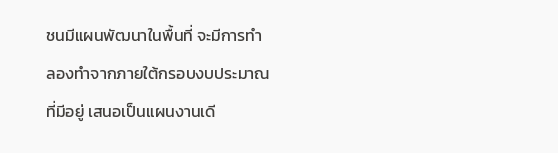ชนมีแผนพัฒนาในพื้นที่ จะมีการทำลองทำจากภายใต้กรอบงบประมาณที่มีอยู่ เสนอเป็นแผนงานเดี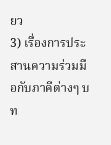ยว
3) เรื่องการประสานความร่วมมือกับภาคีต่างๆ บท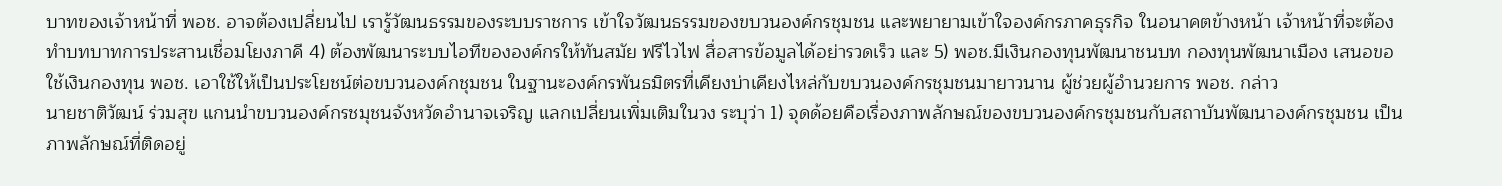บาทของเจ้าหน้าที่ พอช. อาจต้องเปลี่ยนไป เรารู้วัฒนธรรมของระบบราชการ เข้าใจวัฒนธรรมของขบวนองค์กรชุมชน และพยายามเข้าใจองค์กรภาคธุรกิจ ในอนาคตข้างหน้า เจ้าหน้าที่จะต้องทำบทบาทการประสานเชื่อมโยงภาคี 4) ต้องพัฒนาระบบไอทีขององค์กรให้ทันสมัย ฟรีไวไฟ สื่อสารข้อมูลได้อย่ารวดเร็ว และ 5) พอช.มีเงินกองทุนพัฒนาชนบท กองทุนพัฒนาเมือง เสนอขอใช้เงินกองทุน พอช. เอาใช้ให้เป็นประโยชน์ต่อขบวนองค์กชุมชน ในฐานะองค์กรพันธมิตรที่เคียงบ่าเคียงไหล่กับขบวนองค์กรชุมชนมายาวนาน ผู้ช่วยผู้อำนวยการ พอช. กล่าว
นายชาติวัฒน์ ร่วมสุข แกนนำขบวนองค์กรชมุชนจังหวัดอำนาจเจริญ แลกเปลี่ยนเพิ่มเติมในวง ระบุว่า 1) จุดด้อยคือเรื่องภาพลักษณ์ของขบวนองค์กรชุมชนกับสถาบันพัฒนาองค์กรชุมชน เป็นภาพลักษณ์ที่ติดอยู่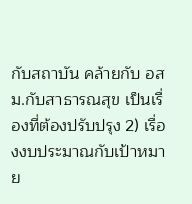กับสถาบัน คล้ายกับ อสม.กับสาธารณสุข เป็นเรื่องที่ต้องปรับปรุง 2) เรื่องงบประมาณกับเป้าหมาย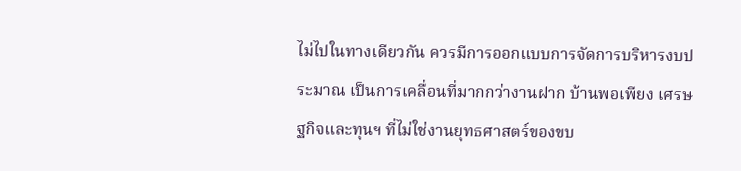ไม่ไปในทางเดียวกัน ควรมีการออกแบบการจัดการบริหารงบประมาณ เป็นการเคลื่อนที่มากกว่างานฝาก บ้านพอเพียง เศรษฐกิจและทุนฯ ที่ไม่ใช่งานยุทธศาสตร์ของขบ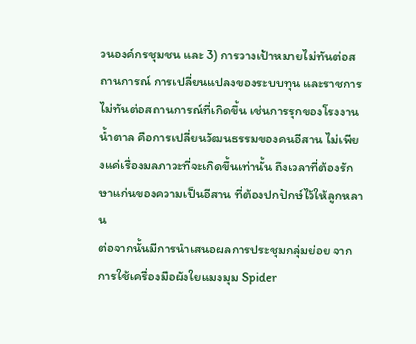วนองค์กรชุมชน และ 3) การวางเป้าหมายไม่ทันต่อสถานการณ์ การเปลี่ยนแปลงของระบบทุน และราชการไม่ทันต่อสถานการณ์ที่เกิดขึ้น เช่นการรุกของโรงงานน้ำตาล คือการเปลี่ยนวัฒนธรรมของคนอีสาน ไม่เพียงแค่เรื่องมลภาวะที่จะเกิดขึ้นเท่านั้น ถึงเวลาที่ต้องรักษาแก่นของความเป็นอีสาน ที่ต้องปกปักษ์ไว้ให้ลูกหลาน
ต่อจากนั้นมีการนำเสนอผลการประชุมกลุ่มย่อย จากการใช้เครื่องมือผังใยแมงมุม Spider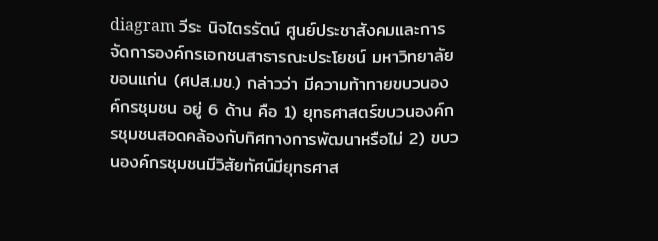diagram วีระ นิจไตรรัตน์ ศูนย์ประชาสังคมและการจัดการองค์กรเอกชนสาธารณะประโยชน์ มหาวิทยาลัยขอนแก่น (ศปส.มข.) กล่าวว่า มีความท้าทายขบวนองค์กรชุมชน อยู่ 6 ด้าน คือ 1) ยุทธศาสตร์ขบวนองค์กรชุมชนสอดคล้องกับทิศทางการพัฒนาหรือไม่ 2) ขบวนองค์กรชุมชนมีวิสัยทัศน์มียุทธศาส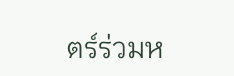ตร์ร่วมห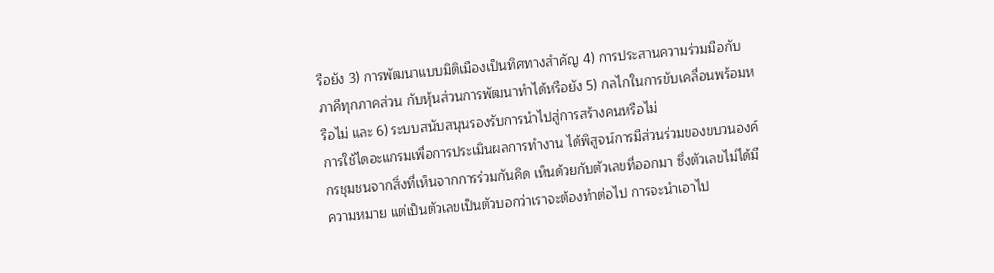รือยัง 3) การพัฒนาแบบมิติเมืองเป็นทิศทางสำคัญ 4) การประสานความร่วมมือกับภาคีทุกภาคส่วน กับหุ้นส่วนการพัฒนาทำได้หรือยัง 5) กลไกในการขับเคลื่อนพร้อมหรือไม่ และ 6) ระบบสนับสนุนรองรับการนำไปสู่การสร้างคนหรือไม่
การใช้ไดอะแกรมเพื่อการประเมินผลการทำงาน ได้พิสูจน์การมีส่วนร่วมของขบวนองค์กรชุมชนจากสิ่งที่เห็นจากการร่วมกันคิด เห็นด้วยกับตัวเลขที่ออกมา ซึ่งตัวเลขไม่ได้มีความหมาย แต่เป็นตัวเลขเป็นตัวบอกว่าเราจะต้องทำต่อไป การจะนำเอาไป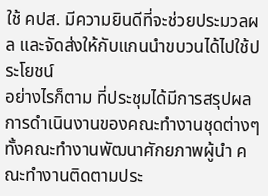ใช้ คปส. มีความยินดีที่จะช่วยประมวลผล และจัดส่งให้กับแกนนำขบวนได้ไปใช้ประโยชน์
อย่างไรก็ตาม ที่ประชุมได้มีการสรุปผลการดำเนินงานของคณะทำงานชุดต่างๆ ทั้งคณะทำงานพัฒนาศักยภาพผู้นำ คณะทำงานติดตามประ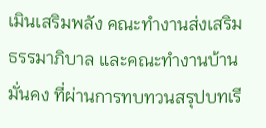เมินเสริมพลัง คณะทำงานส่งเสริมธรรมาภิบาล และคณะทำงานบ้านมั่นคง ที่ผ่านการทบทวนสรุปบทเรี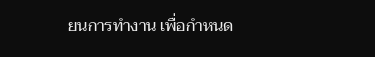ยนการทำงาน เพื่อกำหนด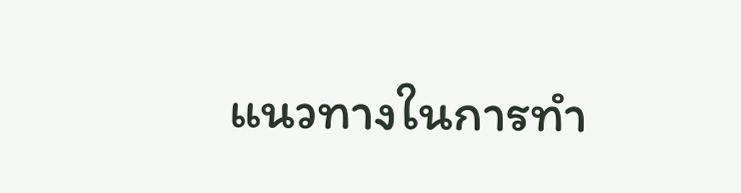แนวทางในการทำ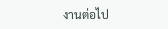งานต่อไป